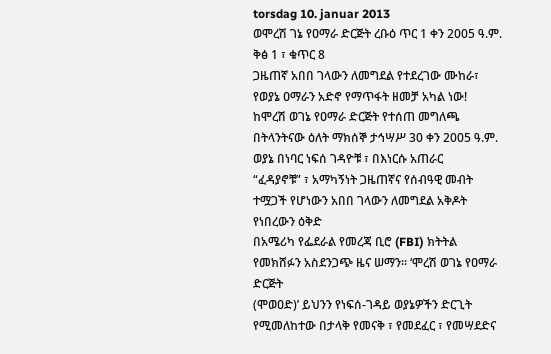torsdag 10. januar 2013
ወሞረሽ ገኔ የዐማራ ድርጅት ረቡዕ ጥር 1 ቀን 2005 ዓ.ም. ቅፅ 1 ፣ ቁጥር 8
ጋዜጠኛ አበበ ገላውን ለመግደል የተደረገው ሙከራ፣
የወያኔ ዐማራን አድኖ የማጥፋት ዘመቻ አካል ነው!
ከሞረሽ ወገኔ የዐማራ ድርጅት የተሰጠ መግለጫ
በትላንትናው ዕለት ማክሰኞ ታኅሣሥ 30 ቀን 2005 ዓ.ም. ወያኔ በነባር ነፍሰ ገዳዮቹ ፣ በእነርሱ አጠራር
“ፈዳያኖቹ” ፣ አማካኝነት ጋዜጠኛና የሰብዓዊ መብት ተሟጋች የሆነውን አበበ ገላውን ለመግደል አቅዶት የነበረውን ዕቅድ
በአሜሪካ የፌደራል የመረጃ ቢሮ (FBI) ክትትል የመክሸፉን አስደንጋጭ ዜና ሠማን። ‘ሞረሽ ወገኔ የዐማራ ድርጅት
(ሞወዐድ)’ ይህንን የነፍሰ-ገዳይ ወያኔዎችን ድርጊት የሚመለከተው በታላቅ የመናቅ ፣ የመደፈር ፣ የመሣደድና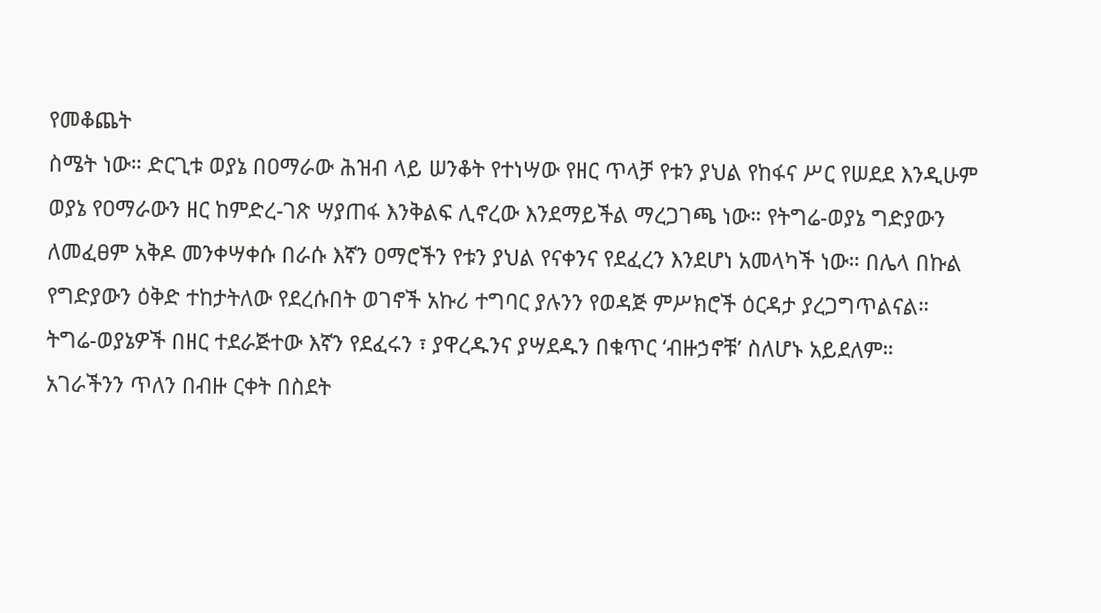የመቆጨት
ስሜት ነው። ድርጊቱ ወያኔ በዐማራው ሕዝብ ላይ ሠንቆት የተነሣው የዘር ጥላቻ የቱን ያህል የከፋና ሥር የሠደደ እንዲሁም
ወያኔ የዐማራውን ዘር ከምድረ-ገጽ ሣያጠፋ እንቅልፍ ሊኖረው እንደማይችል ማረጋገጫ ነው። የትግሬ-ወያኔ ግድያውን
ለመፈፀም አቅዶ መንቀሣቀሱ በራሱ እኛን ዐማሮችን የቱን ያህል የናቀንና የደፈረን እንደሆነ አመላካች ነው። በሌላ በኩል
የግድያውን ዕቅድ ተከታትለው የደረሱበት ወገኖች አኩሪ ተግባር ያሉንን የወዳጅ ምሥክሮች ዕርዳታ ያረጋግጥልናል።
ትግሬ-ወያኔዎች በዘር ተደራጅተው እኛን የደፈሩን ፣ ያዋረዱንና ያሣደዱን በቁጥር ‘ብዙኃኖቹ’ ስለሆኑ አይደለም።
አገራችንን ጥለን በብዙ ርቀት በስደት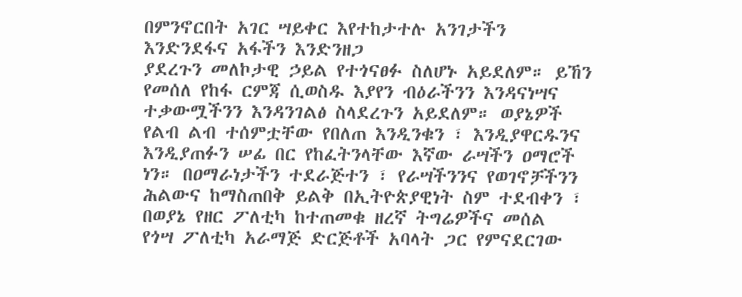በምንኖርበት አገር ሣይቀር እየተከታተሉ አንገታችን እንድንደፋና አፋችን እንድንዘጋ
ያደረጉን መለኮታዊ ኃይል የተጎናፀፉ ስለሆኑ አይደለም። ይኸን የመሰለ የከፋ ርምጃ ሲወስዱ እያየን ብዕራችንን እንዳናነሣና
ተቃውሟችንን እንዳንገልፅ ስላደረጉን አይደለም። ወያኔዎች የልብ ልብ ተሰምቷቸው የበለጠ እንዲንቁን ፣ እንዲያዋርዱንና
እንዲያጠፉን ሠፊ በር የከፈትንላቸው እኛው ራሣችን ዐማሮች ነን። በዐማራነታችን ተደራጅተን ፣ የራሣችንንና የወገኖቻችንን
ሕልውና ከማስጠበቅ ይልቅ በኢትዮጵያዊነት ስም ተደብቀን ፣ በወያኔ የዘር ፖለቲካ ከተጠመቁ ዘረኛ ትግሬዎችና መሰል
የጎሣ ፖለቲካ አራማጅ ድርጅቶች አባላት ጋር የምናደርገው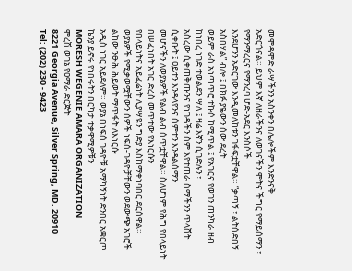መሞዳሞድ ራሣችንን አስንቀን በሌሎችም እንድንናቅ
አድርጎናል። ይህም እኛ ለዘራችንና ለወገናችን ሞትና ችግር የማይሰማን ፣ የማንማረርና የማንረባ ሆድ-አደር እንስሶች
እንደሆንን አድርገው እንዲመለከቱን ገፋፍቷቸዋል። “ቃጣኝ ፣ ልትሰድበኝ አስበሃል” ብሎ ፤ በክፉ ያዬውን ሰው ደረት
ወይም ራስ አነጣጥሮ ተኩሶ ከሚጥል ፤ የአገርና የወገን ጠንካራ ዘብ ከነበረ ነገድ ተወልደን ሣለ ፤ ዛሬ እኛን ሲገድሉን ፣
አስረው ሲቀጠቅጡንና የነገዳችን ስም እየተጠራ ስማችንን ጥላሸት ሲቀቡት ፤ ዐይተን እንዳላየንና ሰምተን እንዳልሰማን
መሆናችን ለወያኔዎች የልብ ልብ ሰጥቷቸዋል። ስለሆነም የሕግ የበላይነት በሠፈነበት አገር ድረስ መጥተው የእነርሱን
የበላይነትና አይፈሬነት ሊያሣዩን ግድያ እስከማቀነባበር ደርሰዋል።
ወያኔዎች የሚቃወሟቸውን ሰዎች ነፍሰ-ገዳዮቻቸውን ወደውጭ አገሮች ልከው ንፁሕ ሕይወት ማጥፋት ለእነርሱ
አዲስ ነገር አይደለም። ወያኔ በነፍሰ ገዳዮቹ አማካኝነት ድንበር አቋርጦ ኬንያ ይኖሩ የነበሩትን በርካታ ተቃዋሚዎቹን
MORESH WEGENIE AMARA ORGANIZATION
ሞረሽ ወገኔ የዐማራ ድርጅት
8221 Georgia Avenue, Silver Spring, MD. 20910
Tel: (202) 230 - 9423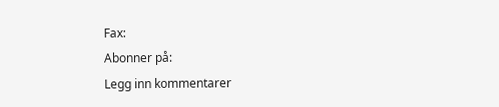Fax:
Abonner på:
Legg inn kommentarer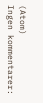(Atom)
Ingen kommentarer: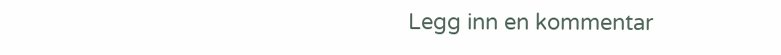Legg inn en kommentar